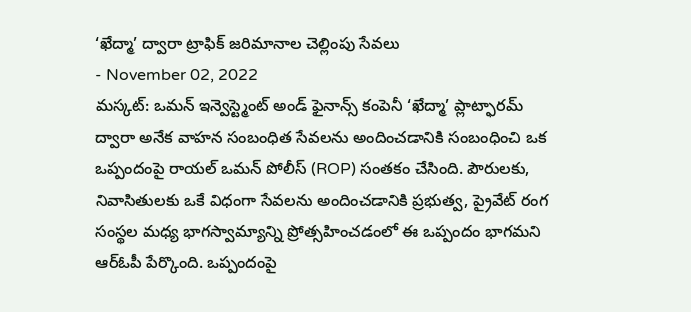‘ఖేద్మా’ ద్వారా ట్రాఫిక్ జరిమానాల చెల్లింపు సేవలు
- November 02, 2022
మస్కట్: ఒమన్ ఇన్వెస్ట్మెంట్ అండ్ ఫైనాన్స్ కంపెనీ ‘ఖేద్మా’ ప్లాట్ఫారమ్ ద్వారా అనేక వాహన సంబంధిత సేవలను అందించడానికి సంబంధించి ఒక ఒప్పందంపై రాయల్ ఒమన్ పోలీస్ (ROP) సంతకం చేసింది. పౌరులకు, నివాసితులకు ఒకే విధంగా సేవలను అందించడానికి ప్రభుత్వ, ప్రైవేట్ రంగ సంస్థల మధ్య భాగస్వామ్యాన్ని ప్రోత్సహించడంలో ఈ ఒప్పందం భాగమని ఆర్ఓపీ పేర్కొంది. ఒప్పందంపై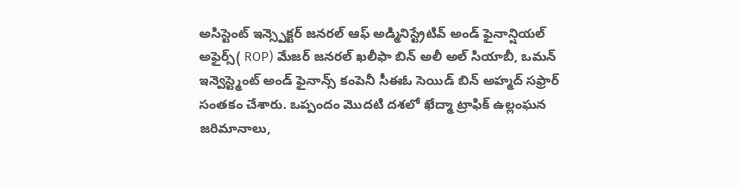అసిస్టెంట్ ఇన్స్పెక్టర్ జనరల్ ఆఫ్ అడ్మినిస్ట్రేటివ్ అండ్ ఫైనాన్షియల్ అఫైర్స్( ROP) మేజర్ జనరల్ ఖలీఫా బిన్ అలీ అల్ సియాబీ, ఒమన్ ఇన్వెస్ట్మెంట్ అండ్ ఫైనాన్స్ కంపెనీ సీఈఓ సెయిడ్ బిన్ అహ్మద్ సఫ్రార్ సంతకం చేశారు. ఒప్పందం మొదటి దశలో ఖేద్మా ట్రాఫిక్ ఉల్లంఘన జరిమానాలు,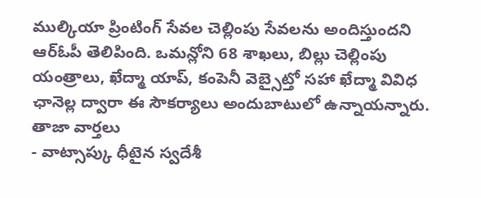ముల్కియా ప్రింటింగ్ సేవల చెల్లింపు సేవలను అందిస్తుందని ఆర్ఓపీ తెలిపింది. ఒమన్లోని 68 శాఖలు, బిల్లు చెల్లింపు యంత్రాలు, ఖేద్మా యాప్, కంపెనీ వెబ్సైట్తో సహా ఖేద్మా వివిధ ఛానెల్ల ద్వారా ఈ సౌకర్యాలు అందుబాటులో ఉన్నాయన్నారు.
తాజా వార్తలు
- వాట్సాప్కు ధీటైన స్వదేశీ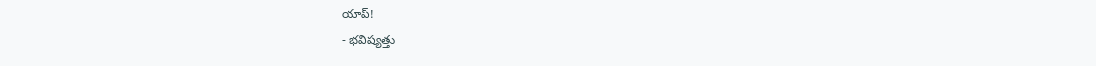యాప్!
- భవిష్యత్తు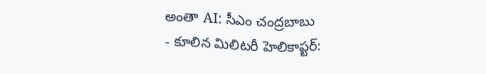అంతా AI: సీఎం చంద్రబాబు
- కూలిన మిలిటరీ హెలికాప్టర్: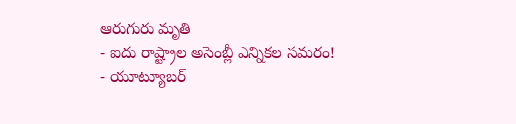ఆరుగురు మృతి
- ఐదు రాష్ట్రాల అసెంబ్లీ ఎన్నికల సమరం!
- యూట్యూబర్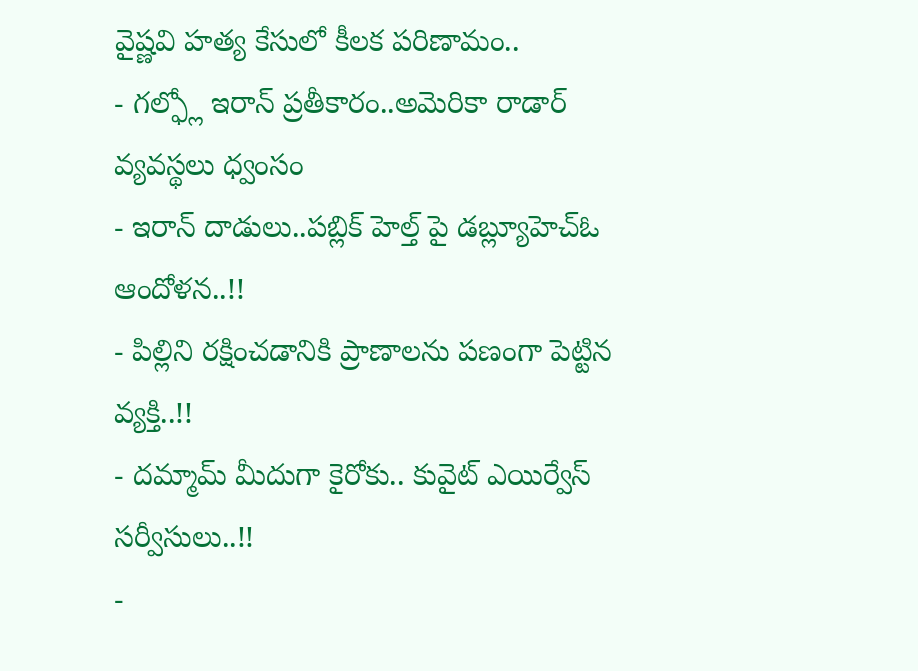వైష్ణవి హత్య కేసులో కీలక పరిణామం..
- గల్ఫ్లో ఇరాన్ ప్రతీకారం..అమెరికా రాడార్ వ్యవస్థలు ధ్వంసం
- ఇరాన్ దాడులు..పబ్లిక్ హెల్త్ పై డబ్ల్యూహెచ్ఓ ఆందోళన..!!
- పిల్లిని రక్షించడానికి ప్రాణాలను పణంగా పెట్టిన వ్యక్తి..!!
- దమ్మామ్ మీదుగా కైరోకు.. కువైట్ ఎయిర్వేస్ సర్వీసులు..!!
-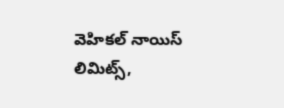వెహికల్ నాయిస్ లిమిట్స్,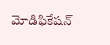మోడిఫికేషన్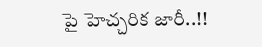పై హెచ్చరిక జారీ..!!